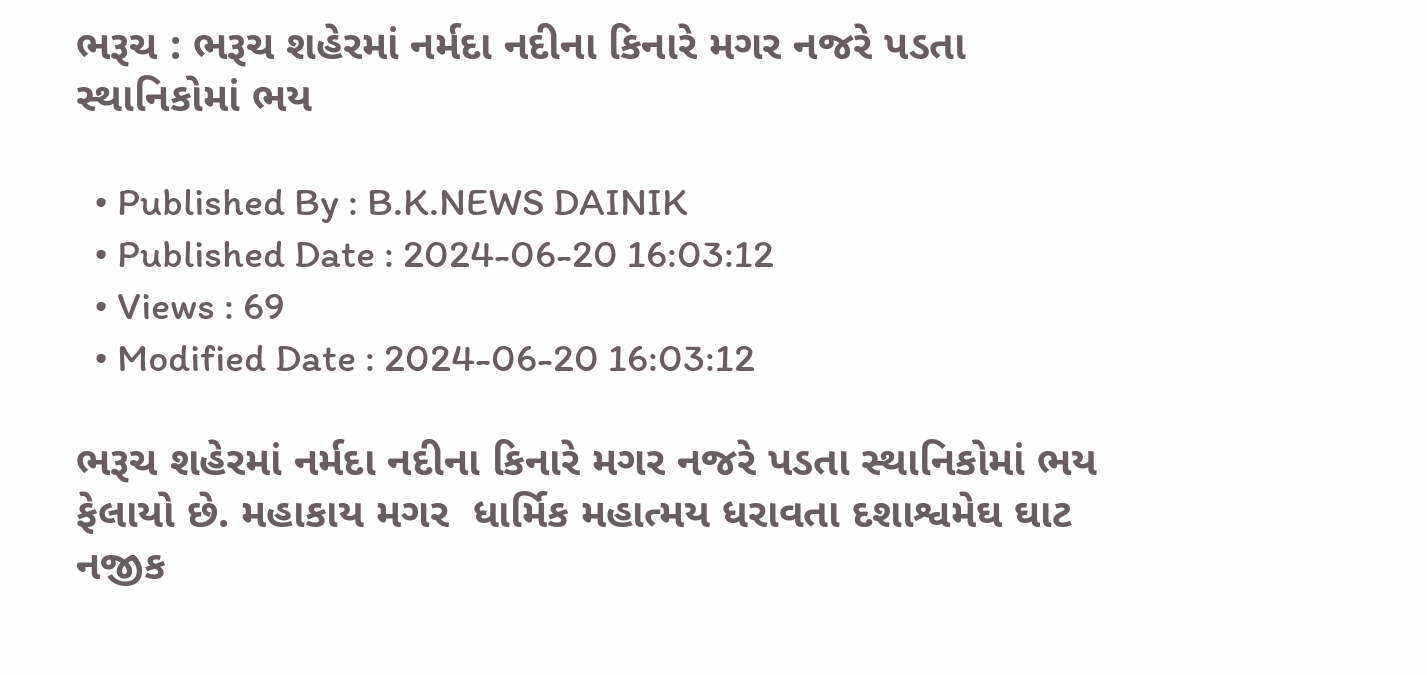ભરૂચ : ભરૂચ શહેરમાં નર્મદા નદીના કિનારે મગર નજરે પડતા સ્થાનિકોમાં ભય

  • Published By : B.K.NEWS DAINIK
  • Published Date : 2024-06-20 16:03:12
  • Views : 69
  • Modified Date : 2024-06-20 16:03:12

ભરૂચ શહેરમાં નર્મદા નદીના કિનારે મગર નજરે પડતા સ્થાનિકોમાં ભય ફેલાયો છે. મહાકાય મગર  ધાર્મિક મહાત્મય ધરાવતા દશાશ્વમેઘ ઘાટ નજીક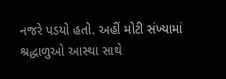નજરે પડયો હતો. અહીં મોટી સંખ્યામાં શ્રદ્ધાળુઓ આસ્થા સાથે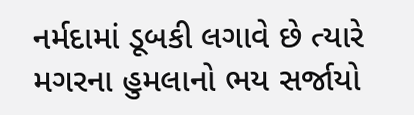નર્મદામાં ડૂબકી લગાવે છે ત્યારે મગરના હુમલાનો ભય સર્જાયો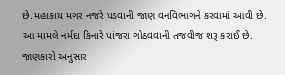છે.મહાકાય મગર નજરે પડવાની જાણ વનવિભાગને કરવામાં આવી છે. આ મામલે નર્મદા કિનારે પાંજરા ગોઠવવાની તજવીજ શરૂ કરાઈ છે. જાણકારો અનુસાર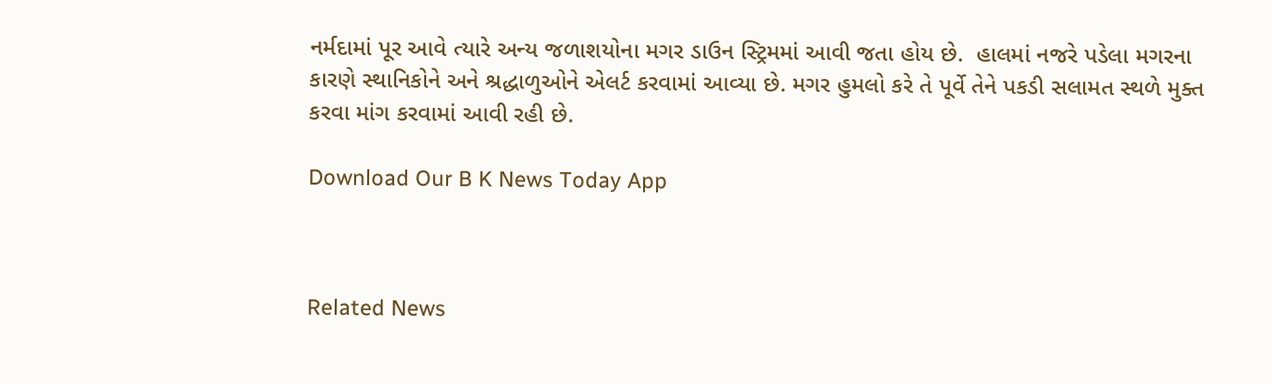નર્મદામાં પૂર આવે ત્યારે અન્ય જળાશયોના મગર ડાઉન સ્ટ્રિમમાં આવી જતા હોય છે.  હાલમાં નજરે પડેલા મગરના કારણે સ્થાનિકોને અને શ્રદ્ધાળુઓને એલર્ટ કરવામાં આવ્યા છે. મગર હુમલો કરે તે પૂર્વે તેને પકડી સલામત સ્થળે મુક્ત કરવા માંગ કરવામાં આવી રહી છે.

Download Our B K News Today App



Related News